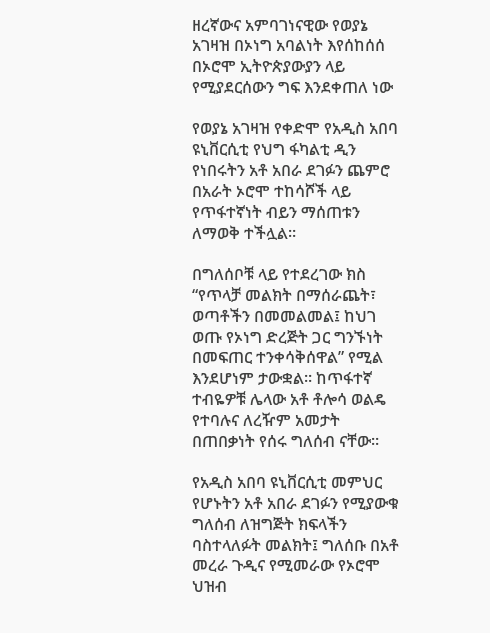ዘረኛውና አምባገነናዊው የወያኔ አገዛዝ በኦነግ አባልነት እየሰከሰሰ በኦሮሞ ኢትዮጵያውያን ላይ የሚያደርሰውን ግፍ እንደቀጠለ ነው

የወያኔ አገዛዝ የቀድሞ የአዲስ አበባ ዩኒቨርሲቲ የህግ ፋካልቲ ዲን የነበሩትን አቶ አበራ ደገፉን ጨምሮ በአራት ኦሮሞ ተከሳሾች ላይ የጥፋተኛነት ብይን ማሰጠቱን ለማወቅ ተችሏል።

በግለሰቦቹ ላይ የተደረገው ክስ “የጥላቻ መልክት በማሰራጨት፣ ወጣቶችን በመመልመል፤ ከህገ ወጡ የኦነግ ድረጅት ጋር ግንኙነት በመፍጠር ተንቀሳቅሰዋል” የሚል እንደሆነም ታውቋል። ከጥፋተኛ ተብዬዎቹ ሌላው አቶ ቶሎሳ ወልዴ የተባሉና ለረዥም አመታት በጠበቃነት የሰሩ ግለሰብ ናቸው።

የአዲስ አበባ ዩኒቨርሲቲ መምህር የሆኑትን አቶ አበራ ደገፉን የሚያውቁ ግለሰብ ለዝግጅት ክፍላችን ባስተላለፉት መልክት፤ ግለሰቡ በአቶ መረራ ጉዲና የሚመራው የኦሮሞ ህዝብ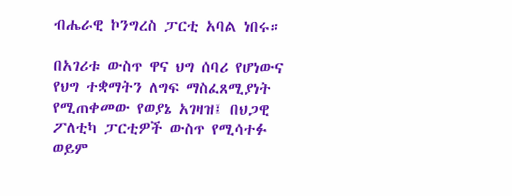ብሔራዊ ኮንግረስ ፓርቲ አባል ነበሩ።

በአገሪቱ ውስጥ ዋና ህግ ሰባሪ የሆነውና የህግ ተቋማትን ለግፍ ማስፈጸሚያነት የሚጠቀመው የወያኔ አገዛዝ፤ በህጋዊ ፖለቲካ ፓርቲዎች ውስጥ የሚሳተፉ ወይም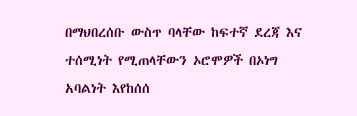በማህበረሰቡ ውስጥ ባላቸው ከፍተኛ ደረጃ እና ተሰሚነት የሚጠላቸውን ኦሮሞዎች በኦነግ አባልነት እየከሰሰ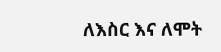ለእስር እና ለሞት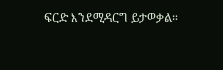ፍርድ እንደሚዳርግ ይታወቃል።